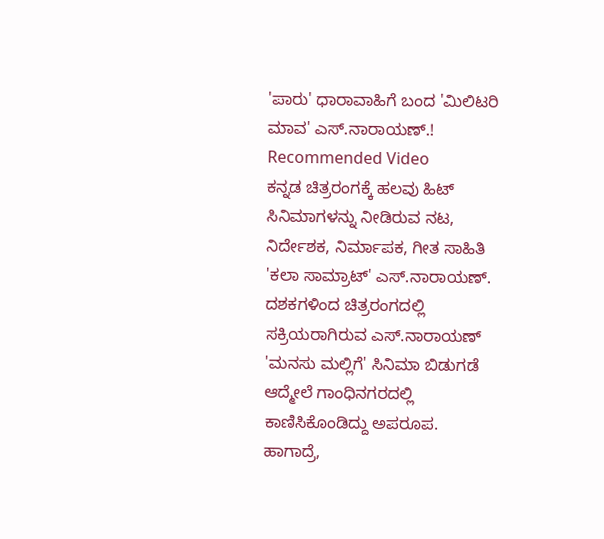'ಪಾರು' ಧಾರಾವಾಹಿಗೆ ಬಂದ 'ಮಿಲಿಟರಿ ಮಾವ' ಎಸ್.ನಾರಾಯಣ್.!
Recommended Video
ಕನ್ನಡ ಚಿತ್ರರಂಗಕ್ಕೆ ಹಲವು ಹಿಟ್ ಸಿನಿಮಾಗಳನ್ನು ನೀಡಿರುವ ನಟ, ನಿರ್ದೇಶಕ, ನಿರ್ಮಾಪಕ, ಗೀತ ಸಾಹಿತಿ 'ಕಲಾ ಸಾಮ್ರಾಟ್' ಎಸ್.ನಾರಾಯಣ್. ದಶಕಗಳಿಂದ ಚಿತ್ರರಂಗದಲ್ಲಿ ಸಕ್ರಿಯರಾಗಿರುವ ಎಸ್.ನಾರಾಯಣ್ 'ಮನಸು ಮಲ್ಲಿಗೆ' ಸಿನಿಮಾ ಬಿಡುಗಡೆ ಆದ್ಮೇಲೆ ಗಾಂಧಿನಗರದಲ್ಲಿ ಕಾಣಿಸಿಕೊಂಡಿದ್ದು ಅಪರೂಪ.
ಹಾಗಾದ್ರೆ,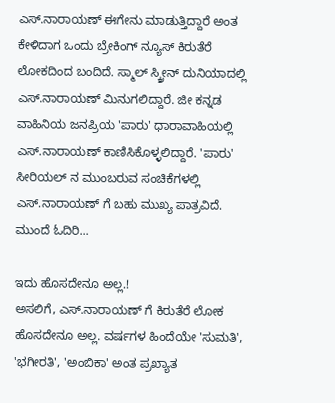ಎಸ್.ನಾರಾಯಣ್ ಈಗೇನು ಮಾಡುತ್ತಿದ್ದಾರೆ ಅಂತ ಕೇಳಿದಾಗ ಒಂದು ಬ್ರೇಕಿಂಗ್ ನ್ಯೂಸ್ ಕಿರುತೆರೆ ಲೋಕದಿಂದ ಬಂದಿದೆ. ಸ್ಮಾಲ್ ಸ್ಕ್ರೀನ್ ದುನಿಯಾದಲ್ಲಿ ಎಸ್.ನಾರಾಯಣ್ ಮಿನುಗಲಿದ್ದಾರೆ. ಜೀ ಕನ್ನಡ ವಾಹಿನಿಯ ಜನಪ್ರಿಯ 'ಪಾರು' ಧಾರಾವಾಹಿಯಲ್ಲಿ ಎಸ್.ನಾರಾಯಣ್ ಕಾಣಿಸಿಕೊಳ್ಳಲಿದ್ದಾರೆ. 'ಪಾರು' ಸೀರಿಯಲ್ ನ ಮುಂಬರುವ ಸಂಚಿಕೆಗಳಲ್ಲಿ ಎಸ್.ನಾರಾಯಣ್ ಗೆ ಬಹು ಮುಖ್ಯ ಪಾತ್ರವಿದೆ. ಮುಂದೆ ಓದಿರಿ...

ಇದು ಹೊಸದೇನೂ ಅಲ್ಲ.!
ಅಸಲಿಗೆ, ಎಸ್.ನಾರಾಯಣ್ ಗೆ ಕಿರುತೆರೆ ಲೋಕ ಹೊಸದೇನೂ ಅಲ್ಲ. ವರ್ಷಗಳ ಹಿಂದೆಯೇ 'ಸುಮತಿ', 'ಭಗೀರತಿ', 'ಅಂಬಿಕಾ' ಅಂತ ಪ್ರಖ್ಯಾತ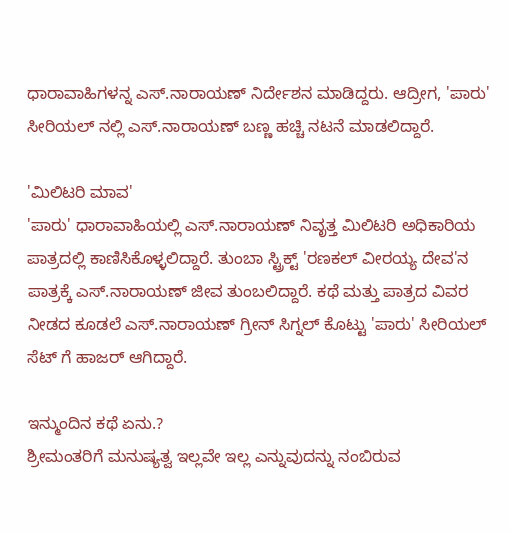ಧಾರಾವಾಹಿಗಳನ್ನ ಎಸ್.ನಾರಾಯಣ್ ನಿರ್ದೇಶನ ಮಾಡಿದ್ದರು. ಆದ್ರೀಗ, 'ಪಾರು' ಸೀರಿಯಲ್ ನಲ್ಲಿ ಎಸ್.ನಾರಾಯಣ್ ಬಣ್ಣ ಹಚ್ಚಿ ನಟನೆ ಮಾಡಲಿದ್ದಾರೆ.

'ಮಿಲಿಟರಿ ಮಾವ'
'ಪಾರು' ಧಾರಾವಾಹಿಯಲ್ಲಿ ಎಸ್.ನಾರಾಯಣ್ ನಿವೃತ್ತ ಮಿಲಿಟರಿ ಅಧಿಕಾರಿಯ ಪಾತ್ರದಲ್ಲಿ ಕಾಣಿಸಿಕೊಳ್ಳಲಿದ್ದಾರೆ. ತುಂಬಾ ಸ್ಟ್ರಿಕ್ಟ್ 'ರಣಕಲ್ ವೀರಯ್ಯ ದೇವ'ನ ಪಾತ್ರಕ್ಕೆ ಎಸ್.ನಾರಾಯಣ್ ಜೀವ ತುಂಬಲಿದ್ದಾರೆ. ಕಥೆ ಮತ್ತು ಪಾತ್ರದ ವಿವರ ನೀಡದ ಕೂಡಲೆ ಎಸ್.ನಾರಾಯಣ್ ಗ್ರೀನ್ ಸಿಗ್ನಲ್ ಕೊಟ್ಟು 'ಪಾರು' ಸೀರಿಯಲ್ ಸೆಟ್ ಗೆ ಹಾಜರ್ ಆಗಿದ್ದಾರೆ.

ಇನ್ಮುಂದಿನ ಕಥೆ ಏನು.?
ಶ್ರೀಮಂತರಿಗೆ ಮನುಷ್ಯತ್ವ ಇಲ್ಲವೇ ಇಲ್ಲ ಎನ್ನುವುದನ್ನು ನಂಬಿರುವ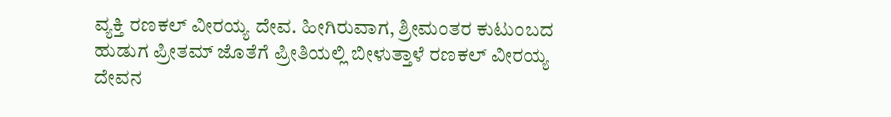ವ್ಯಕ್ತಿ ರಣಕಲ್ ವೀರಯ್ಯ ದೇವ. ಹೀಗಿರುವಾಗ, ಶ್ರೀಮಂತರ ಕುಟುಂಬದ ಹುಡುಗ ಪ್ರೀತಮ್ ಜೊತೆಗೆ ಪ್ರೀತಿಯಲ್ಲಿ ಬೀಳುತ್ತಾಳೆ ರಣಕಲ್ ವೀರಯ್ಯ ದೇವನ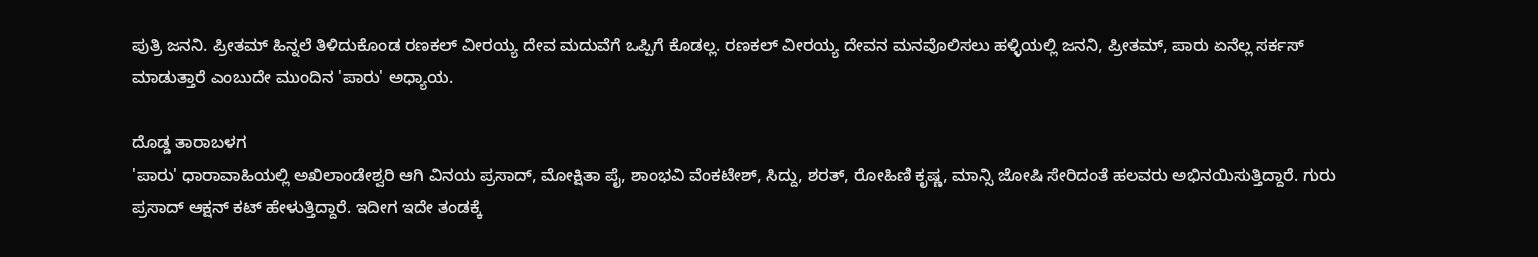ಪುತ್ರಿ ಜನನಿ. ಪ್ರೀತಮ್ ಹಿನ್ನಲೆ ತಿಳಿದುಕೊಂಡ ರಣಕಲ್ ವೀರಯ್ಯ ದೇವ ಮದುವೆಗೆ ಒಪ್ಪಿಗೆ ಕೊಡಲ್ಲ. ರಣಕಲ್ ವೀರಯ್ಯ ದೇವನ ಮನವೊಲಿಸಲು ಹಳ್ಳಿಯಲ್ಲಿ ಜನನಿ, ಪ್ರೀತಮ್, ಪಾರು ಏನೆಲ್ಲ ಸರ್ಕಸ್ ಮಾಡುತ್ತಾರೆ ಎಂಬುದೇ ಮುಂದಿನ 'ಪಾರು' ಅಧ್ಯಾಯ.

ದೊಡ್ಡ ತಾರಾಬಳಗ
'ಪಾರು' ಧಾರಾವಾಹಿಯಲ್ಲಿ ಅಖಿಲಾಂಡೇಶ್ವರಿ ಆಗಿ ವಿನಯ ಪ್ರಸಾದ್, ಮೋಕ್ಷಿತಾ ಪೈ, ಶಾಂಭವಿ ವೆಂಕಟೇಶ್, ಸಿದ್ದು, ಶರತ್, ರೋಹಿಣಿ ಕೃಷ್ಣ, ಮಾನ್ಸಿ ಜೋಷಿ ಸೇರಿದಂತೆ ಹಲವರು ಅಭಿನಯಿಸುತ್ತಿದ್ದಾರೆ. ಗುರು ಪ್ರಸಾದ್ ಆಕ್ಷನ್ ಕಟ್ ಹೇಳುತ್ತಿದ್ದಾರೆ. ಇದೀಗ ಇದೇ ತಂಡಕ್ಕೆ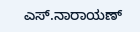ಎಸ್.ನಾರಾಯಣ್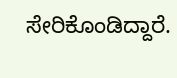ಸೇರಿಕೊಂಡಿದ್ದಾರೆ.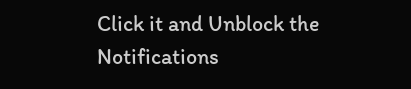Click it and Unblock the Notifications